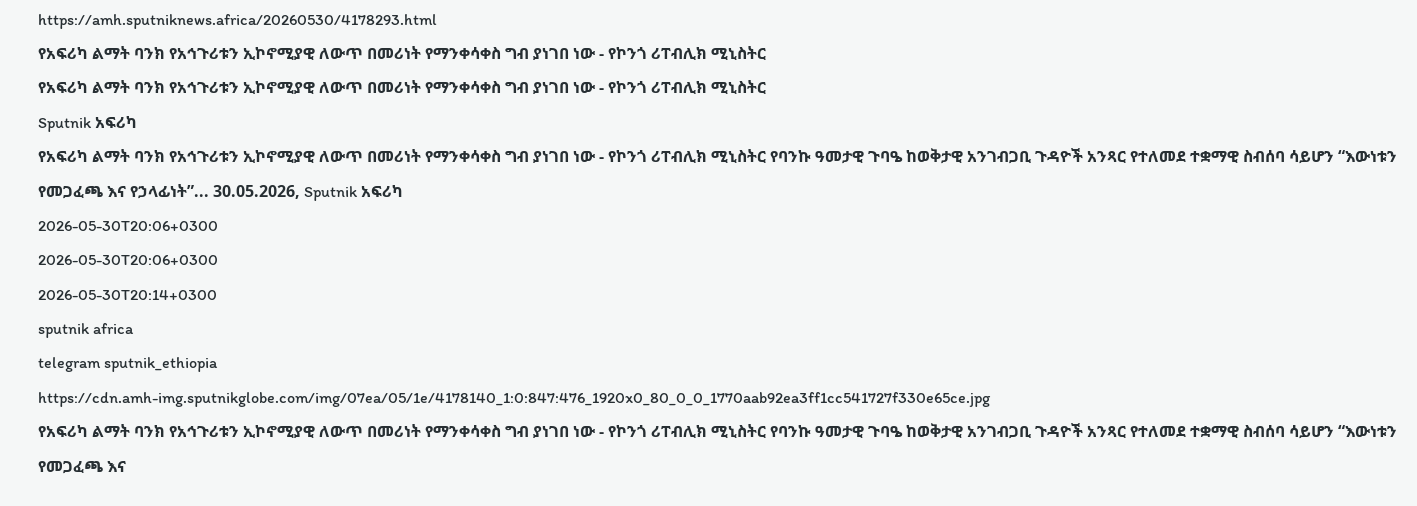https://amh.sputniknews.africa/20260530/4178293.html
የአፍሪካ ልማት ባንክ የአኅጉሪቱን ኢኮኖሚያዊ ለውጥ በመሪነት የማንቀሳቀስ ግብ ያነገበ ነው - የኮንጎ ሪፐብሊክ ሚኒስትር
የአፍሪካ ልማት ባንክ የአኅጉሪቱን ኢኮኖሚያዊ ለውጥ በመሪነት የማንቀሳቀስ ግብ ያነገበ ነው - የኮንጎ ሪፐብሊክ ሚኒስትር
Sputnik አፍሪካ
የአፍሪካ ልማት ባንክ የአኅጉሪቱን ኢኮኖሚያዊ ለውጥ በመሪነት የማንቀሳቀስ ግብ ያነገበ ነው - የኮንጎ ሪፐብሊክ ሚኒስትር የባንኩ ዓመታዊ ጉባዔ ከወቅታዊ አንገብጋቢ ጉዳዮች አንጻር የተለመደ ተቋማዊ ስብሰባ ሳይሆን “እውነቱን የመጋፈጫ እና የኃላፊነት”... 30.05.2026, Sputnik አፍሪካ
2026-05-30T20:06+0300
2026-05-30T20:06+0300
2026-05-30T20:14+0300
sputnik africa
telegram sputnik_ethiopia
https://cdn.amh-img.sputnikglobe.com/img/07ea/05/1e/4178140_1:0:847:476_1920x0_80_0_0_1770aab92ea3ff1cc541727f330e65ce.jpg
የአፍሪካ ልማት ባንክ የአኅጉሪቱን ኢኮኖሚያዊ ለውጥ በመሪነት የማንቀሳቀስ ግብ ያነገበ ነው - የኮንጎ ሪፐብሊክ ሚኒስትር የባንኩ ዓመታዊ ጉባዔ ከወቅታዊ አንገብጋቢ ጉዳዮች አንጻር የተለመደ ተቋማዊ ስብሰባ ሳይሆን “እውነቱን የመጋፈጫ እና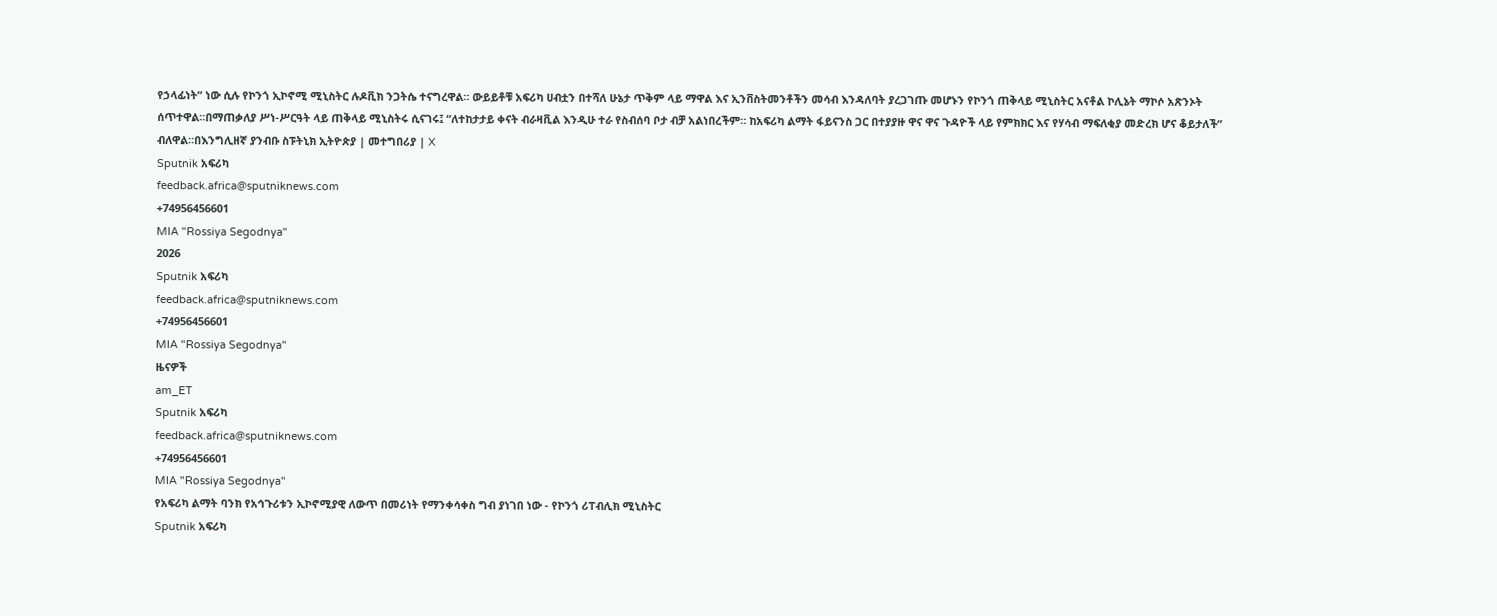የኃላፊነት” ነው ሲሉ የኮንጎ ኢኮኖሚ ሚኒስትር ሉዶቪክ ንጋትሴ ተናግረዋል። ውይይቶቹ አፍሪካ ሀብቷን በተሻለ ሁኔታ ጥቅም ላይ ማዋል እና ኢንቨስትመንቶችን መሳብ እንዳለባት ያረጋገጡ መሆኑን የኮንጎ ጠቅላይ ሚኒስትር አናቶል ኮሊኔት ማኮሶ አጽንኦት ሰጥተዋል።በማጠቃለያ ሥነ-ሥርዓት ላይ ጠቅላይ ሚኒስትሩ ሲናገሩ፤ “ለተከታታይ ቀናት ብራዛቪል እንዲሁ ተራ የስብሰባ ቦታ ብቻ አልነበረችም። ከአፍሪካ ልማት ፋይናንስ ጋር በተያያዙ ዋና ዋና ጉዳዮች ላይ የምክክር እና የሃሳብ ማፍለቂያ መድረክ ሆና ቆይታለች” ብለዋል።በእንግሊዘኛ ያንብቡ ስፑትኒክ ኢትዮጵያ | መተግበሪያ | X
Sputnik አፍሪካ
feedback.africa@sputniknews.com
+74956456601
MIA "Rossiya Segodnya"
2026
Sputnik አፍሪካ
feedback.africa@sputniknews.com
+74956456601
MIA "Rossiya Segodnya"
ዜናዎች
am_ET
Sputnik አፍሪካ
feedback.africa@sputniknews.com
+74956456601
MIA "Rossiya Segodnya"
የአፍሪካ ልማት ባንክ የአኅጉሪቱን ኢኮኖሚያዊ ለውጥ በመሪነት የማንቀሳቀስ ግብ ያነገበ ነው - የኮንጎ ሪፐብሊክ ሚኒስትር
Sputnik አፍሪካ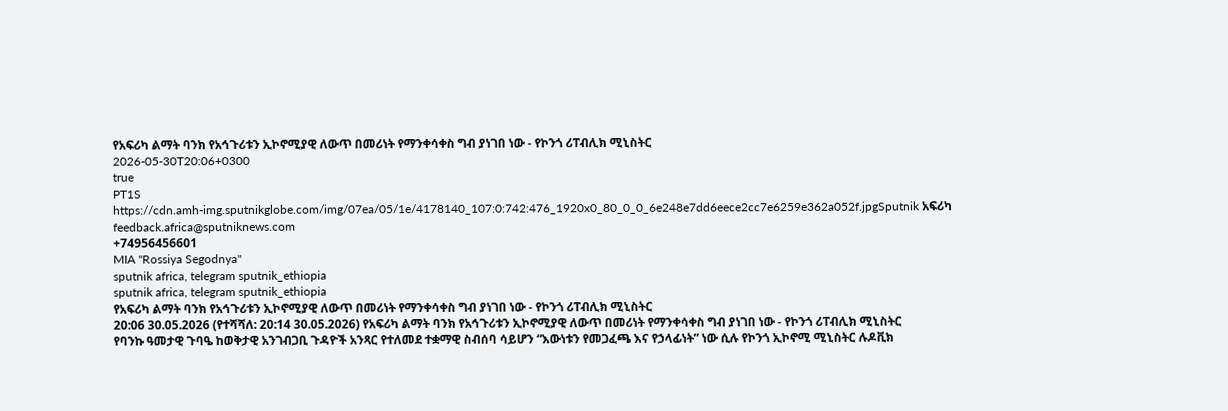የአፍሪካ ልማት ባንክ የአኅጉሪቱን ኢኮኖሚያዊ ለውጥ በመሪነት የማንቀሳቀስ ግብ ያነገበ ነው - የኮንጎ ሪፐብሊክ ሚኒስትር
2026-05-30T20:06+0300
true
PT1S
https://cdn.amh-img.sputnikglobe.com/img/07ea/05/1e/4178140_107:0:742:476_1920x0_80_0_0_6e248e7dd6eece2cc7e6259e362a052f.jpgSputnik አፍሪካ
feedback.africa@sputniknews.com
+74956456601
MIA "Rossiya Segodnya"
sputnik africa, telegram sputnik_ethiopia
sputnik africa, telegram sputnik_ethiopia
የአፍሪካ ልማት ባንክ የአኅጉሪቱን ኢኮኖሚያዊ ለውጥ በመሪነት የማንቀሳቀስ ግብ ያነገበ ነው - የኮንጎ ሪፐብሊክ ሚኒስትር
20:06 30.05.2026 (የተሻሻለ: 20:14 30.05.2026) የአፍሪካ ልማት ባንክ የአኅጉሪቱን ኢኮኖሚያዊ ለውጥ በመሪነት የማንቀሳቀስ ግብ ያነገበ ነው - የኮንጎ ሪፐብሊክ ሚኒስትር
የባንኩ ዓመታዊ ጉባዔ ከወቅታዊ አንገብጋቢ ጉዳዮች አንጻር የተለመደ ተቋማዊ ስብሰባ ሳይሆን “እውነቱን የመጋፈጫ እና የኃላፊነት” ነው ሲሉ የኮንጎ ኢኮኖሚ ሚኒስትር ሉዶቪክ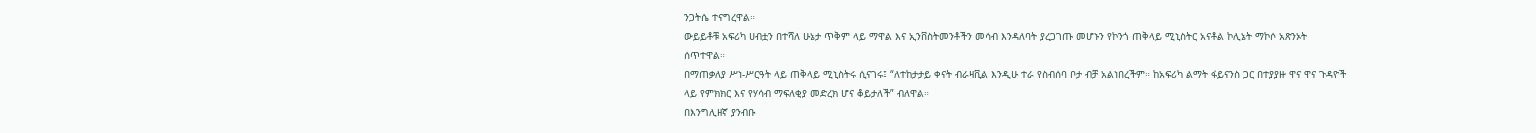ንጋትሴ ተናግረዋል።
ውይይቶቹ አፍሪካ ሀብቷን በተሻለ ሁኔታ ጥቅም ላይ ማዋል እና ኢንቨስትመንቶችን መሳብ እንዳለባት ያረጋገጡ መሆኑን የኮንጎ ጠቅላይ ሚኒስትር አናቶል ኮሊኔት ማኮሶ አጽንኦት ሰጥተዋል።
በማጠቃለያ ሥነ-ሥርዓት ላይ ጠቅላይ ሚኒስትሩ ሲናገሩ፤ “ለተከታታይ ቀናት ብራዛቪል እንዲሁ ተራ የስብሰባ ቦታ ብቻ አልነበረችም። ከአፍሪካ ልማት ፋይናንስ ጋር በተያያዙ ዋና ዋና ጉዳዮች ላይ የምክክር እና የሃሳብ ማፍለቂያ መድረክ ሆና ቆይታለች” ብለዋል።
በእንግሊዘኛ ያንብቡ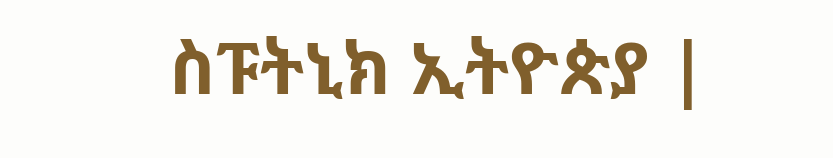ስፑትኒክ ኢትዮጵያ |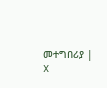መተግበሪያ | X